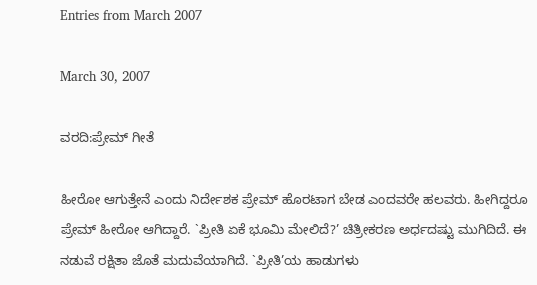Entries from March 2007

March 30, 2007

ವರದಿ:ಪ್ರೇಮ್‌ ಗೀತೆ

ಹೀರೋ ಆಗುತ್ತೇನೆ ಎಂದು ನಿರ್ದೇಶಕ ಪ್ರೇಮ್‌ ಹೊರಟಾಗ ಬೇಡ ಎಂದವರೇ ಹಲವರು. ಹೀಗಿದ್ದರೂ ಪ್ರೇಮ್‌ ಹೀರೋ ಆಗಿದ್ದಾರೆ. `ಪ್ರೀತಿ ಏಕೆ ಭೂಮಿ ಮೇಲಿದೆ?’ ಚಿತ್ರೀಕರಣ ಅರ್ಧದಷ್ಟು ಮುಗಿದಿದೆ. ಈ ನಡುವೆ ರಕ್ಷಿತಾ ಜೊತೆ ಮದುವೆಯಾಗಿದೆ. `ಪ್ರೀತಿ’ಯ ಹಾಡುಗಳು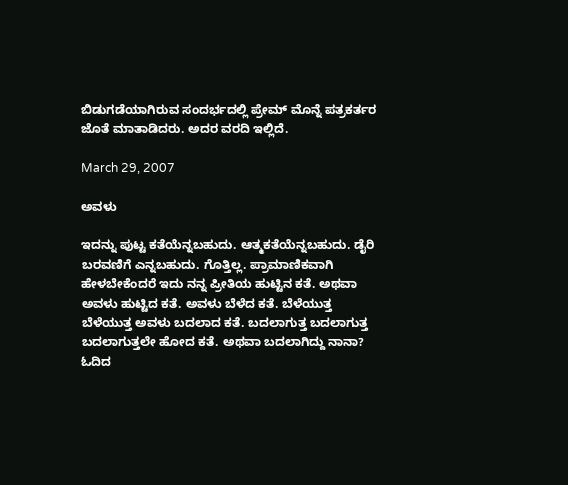ಬಿಡುಗಡೆಯಾಗಿರುವ ಸಂದರ್ಭದಲ್ಲಿ ಪ್ರೇಮ್‌ ಮೊನ್ನೆ ಪತ್ರಕರ್ತರ ಜೊತೆ ಮಾತಾಡಿದರು. ಅದರ ವರದಿ ಇಲ್ಲಿದೆ.

March 29, 2007

ಅವಳು

ಇದನ್ನು ಪುಟ್ಟ ಕತೆಯೆನ್ನಬಹುದು. ಆತ್ಮಕತೆಯೆನ್ನಬಹುದು. ಡೈರಿ ಬರವಣಿಗೆ ಎನ್ನಬಹುದು. ಗೊತ್ತಿಲ್ಲ. ಪ್ರಾಮಾಣಿಕವಾಗಿ ಹೇಳಬೇಕೆಂದರೆ ಇದು ನನ್ನ ಪ್ರೀತಿಯ ಹುಟ್ಟಿನ ಕತೆ. ಅಥವಾ ಅವಳು ಹುಟ್ಟಿದ ಕತೆ. ಅವಳು ಬೆಳೆದ ಕತೆ. ಬೆಳೆಯುತ್ತ ಬೆಳೆಯುತ್ತ ಅವಳು ಬದಲಾದ ಕತೆ. ಬದಲಾಗುತ್ತ ಬದಲಾಗುತ್ತ ಬದಲಾಗುತ್ತಲೇ ಹೋದ ಕತೆ. ಅಥವಾ ಬದಲಾಗಿದ್ದು ನಾನಾ? ಓದಿದ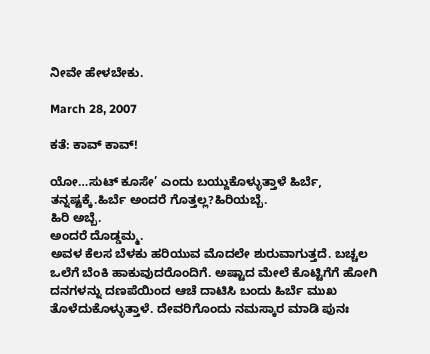ನೀವೇ ಹೇಳಬೇಕು.

March 28, 2007

ಕತೆ: ಕಾವ್‌ ಕಾವ್‌!

ಯೋ…ಸುಟ್‌ ಕೂಸೇ’ ಎಂದು ಬಯ್ದುಕೊಳ್ಳುತ್ತಾಳೆ ಹಿರ್ಬೆ, ತನ್ನಷ್ಟಕ್ಕೆ.ಹಿರ್ಬೆ ಅಂದರೆ ಗೊತ್ತಲ್ಲ?ಹಿರಿಯಬ್ಬೆ.
ಹಿರಿ ಅಬ್ಬೆ.
ಅಂದರೆ ದೊಡ್ಡಮ್ಮ.
ಅವಳ ಕೆಲಸ ಬೆಳಕು ಹರಿಯುವ ಮೊದಲೇ ಶುರುವಾಗುತ್ತದೆ. ಬಚ್ಚಲ ಒಲೆಗೆ ಬೆಂಕಿ ಹಾಕುವುದರೊಂದಿಗೆ. ಅಷ್ಟಾದ ಮೇಲೆ ಕೊಟ್ಟಿಗೆಗೆ ಹೋಗಿ ದನಗಳನ್ನು ದಣಪೆಯಿಂದ ಆಚೆ ದಾಟಿಸಿ ಬಂದು ಹಿರ್ಬೆ ಮುಖ ತೊಳೆದುಕೊಳ್ಳುತ್ತಾಳೆ. ದೇವರಿಗೊಂದು ನಮಸ್ಕಾರ ಮಾಡಿ ಪುನಃ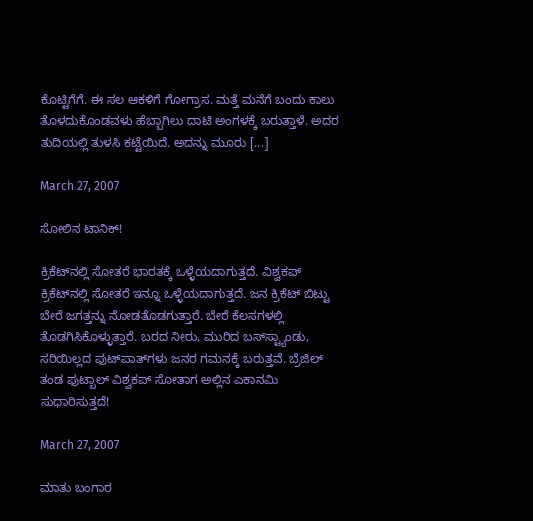ಕೊಟ್ಟಿಗೆಗೆ. ಈ ಸಲ ಆಕಳಿಗೆ ಗೋಗ್ರಾಸ. ಮತ್ತೆ ಮನೆಗೆ ಬಂದು ಕಾಲು ತೊಳದುಕೊಂಡವಳು ಹೆಬ್ಬಾಗಿಲು ದಾಟಿ ಅಂಗಳಕ್ಕೆ ಬರುತ್ತಾಳೆ. ಅದರ ತುದಿಯಲ್ಲಿ ತುಳಸಿ ಕಟ್ಟೆಯಿದೆ. ಅದನ್ನು ಮೂರು [...]

March 27, 2007

ಸೋಲಿನ ಟಾನಿಕ್‌!

ಕ್ರಿಕೆಟ್‌ನಲ್ಲಿ ಸೋತರೆ ಭಾರತಕ್ಕೆ ಒಳ್ಳೆಯದಾಗುತ್ತದೆ. ವಿಶ್ವಕಪ್‌ ಕ್ರಿಕೆಟ್‌ನಲ್ಲಿ ಸೋತರೆ ಇನ್ನೂ ಒಳ್ಳೆಯದಾಗುತ್ತದೆ. ಜನ ಕ್ರಿಕೆಟ್‌ ಬಿಟ್ಟು ಬೇರೆ ಜಗತ್ತನ್ನು ನೋಡತೊಡಗುತ್ತಾರೆ. ಬೇರೆ ಕೆಲಸಗಳಲ್ಲಿ ತೊಡಗಿಸಿಕೊಳ್ಳುತ್ತಾರೆ. ಬರದ ನೀರು, ಮುರಿದ ಬಸ್‌ಸ್ಟ್ಯಾಂಡು, ಸರಿಯಿಲ್ಲದ ಫುಟ್‌ಪಾತ್‌ಗಳು ಜನರ ಗಮನಕ್ಕೆ ಬರುತ್ತವೆ. ಬ್ರೆಜಿಲ್‌ ತಂಡ ಫುಟ್ಬಾಲ್‌ ವಿಶ್ವಕಪ್‌ ಸೋತಾಗ ಅಲ್ಲಿನ ಎಕಾನಮಿ ಸುಧಾರಿಸುತ್ತದೆ!

March 27, 2007

ಮಾತು ಬಂಗಾರ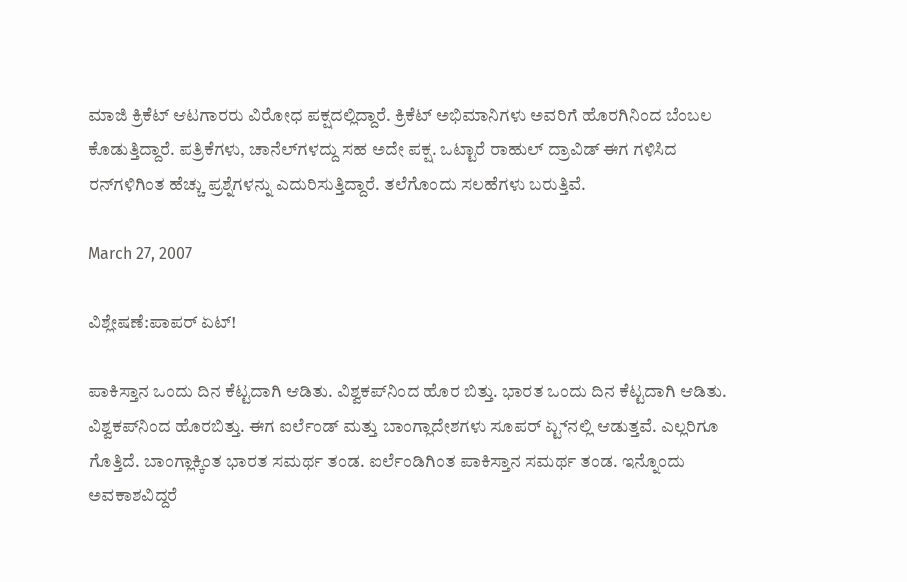ಮಾಜಿ ಕ್ರಿಕೆಟ್‌ ಆಟಗಾರರು ವಿರೋಧ ಪಕ್ಷದಲ್ಲಿದ್ದಾರೆ. ಕ್ರಿಕೆಟ್‌ ಅಭಿಮಾನಿಗಳು ಅವರಿಗೆ ಹೊರಗಿನಿಂದ ಬೆಂಬಲ ಕೊಡುತ್ತಿದ್ದಾರೆ. ಪತ್ರಿಕೆಗಳು, ಚಾನೆಲ್‌ಗಳದ್ದು ಸಹ ಅದೇ ಪಕ್ಷ. ಒಟ್ಟಾರೆ ರಾಹುಲ್‌ ದ್ರಾವಿಡ್‌ ಈಗ ಗಳಿಸಿದ ರನ್‌ಗಳಿಗಿಂತ ಹೆಚ್ಚು ಪ್ರಶ್ನೆಗಳನ್ನು ಎದುರಿಸುತ್ತಿದ್ದಾರೆ. ತಲೆಗೊಂದು ಸಲಹೆಗಳು ಬರುತ್ತಿವೆ.

March 27, 2007

ವಿಶ್ಲೇಷಣೆ:ಪಾಪರ್‌ ಏಟ್‌!

ಪಾಕಿಸ್ತಾನ ಒಂದು ದಿನ ಕೆಟ್ಟದಾಗಿ ಆಡಿತು. ವಿಶ್ವಕಪ್‌ನಿಂದ ಹೊರ ಬಿತ್ತು. ಭಾರತ ಒಂದು ದಿನ ಕೆಟ್ಟದಾಗಿ ಆಡಿತು. ವಿಶ್ವಕಪ್‌ನಿಂದ ಹೊರಬಿತ್ತು. ಈಗ ಐರ್ಲೆಂಡ್‌ ಮತ್ತು ಬಾಂಗ್ಲಾದೇಶಗಳು ಸೂಪರ್‌ ಏ್ಟ್‌ನಲ್ಲಿ ಆಡುತ್ತವೆ. ಎಲ್ಲರಿಗೂ ಗೊತ್ತಿದೆ. ಬಾಂಗ್ಲಾಕ್ಕಿಂತ ಭಾರತ ಸಮರ್ಥ ತಂಡ. ಐರ್ಲೆಂಡಿಗಿಂತ ಪಾಕಿಸ್ತಾನ ಸಮರ್ಥ ತಂಡ. ಇನ್ನೊಂದು ಅವಕಾಶವಿದ್ದರೆ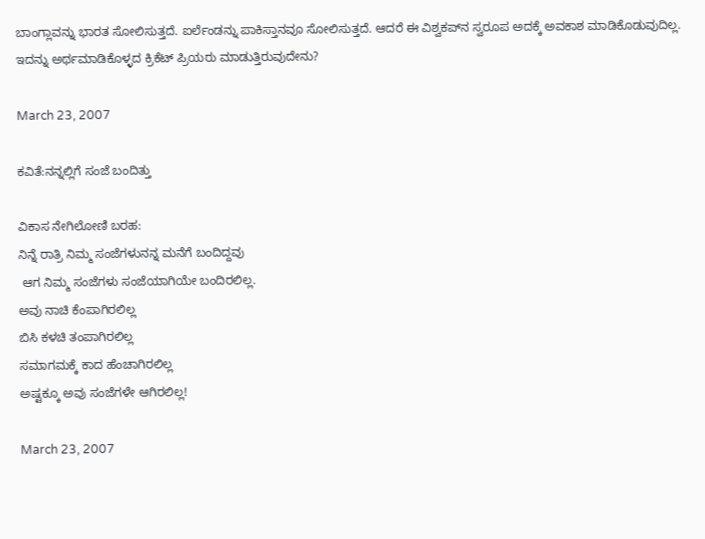ಬಾಂಗ್ಲಾವನ್ನು ಭಾರತ ಸೋಲಿಸುತ್ತದೆ. ಐರ್ಲೆಂಡನ್ನು ಪಾಕಿಸ್ತಾನವೂ ಸೋಲಿಸುತ್ತದೆ. ಆದರೆ ಈ ವಿಶ್ವಕಪ್‌ನ ಸ್ವರೂಪ ಅದಕ್ಕೆ ಅವಕಾಶ ಮಾಡಿಕೊಡುವುದಿಲ್ಲ. ಇದನ್ನು ಅರ್ಥಮಾಡಿಕೊಳ್ಳದ ಕ್ರಿಕೆಟ್‌ ಪ್ರಿಯರು ಮಾಡುತ್ತಿರುವುದೇನು?

March 23, 2007

ಕವಿತೆ:ನನ್ನಲ್ಲಿಗೆ ಸಂಜೆ ಬಂದಿತ್ತು

ವಿಕಾಸ ನೇಗಿಲೋಣಿ ಬರಹ:
ನಿನ್ನೆ ರಾತ್ರಿ ನಿಮ್ಮ ಸಂಜೆಗಳುನನ್ನ ಮನೆಗೆ ಬಂದಿದ್ದವು
 ಆಗ ನಿಮ್ಮ ಸಂಜೆಗಳು ಸಂಜೆಯಾಗಿಯೇ ಬಂದಿರಲಿಲ್ಲ.
ಅವು ನಾಚಿ ಕೆಂಪಾಗಿರಲಿಲ್ಲ
ಬಿಸಿ ಕಳಚಿ ತಂಪಾಗಿರಲಿಲ್ಲ
ಸಮಾಗಮಕ್ಕೆ ಕಾದ ಹೆಂಚಾಗಿರಲಿಲ್ಲ
ಅಷ್ಟಕ್ಕೂ ಅವು ಸಂಜೆಗಳೇ ಆಗಿರಲಿಲ್ಲ!

March 23, 2007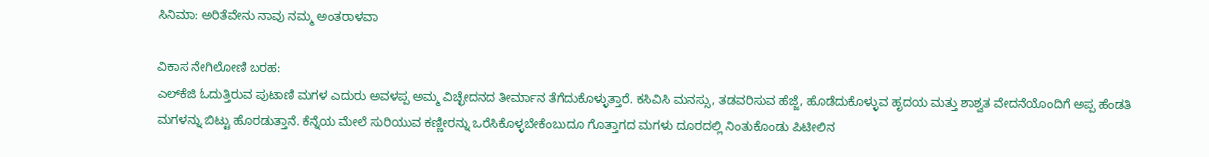ಸಿನಿಮಾ: ಅರಿತೆವೇನು ನಾವು ನಮ್ಮ ಅಂತರಾಳವಾ

ವಿಕಾಸ ನೇಗಿಲೋಣಿ ಬರಹ:
ಎಲ್‌ಕೆಜಿ ಓದುತ್ತಿರುವ ಪುಟಾಣಿ ಮಗಳ ಎದುರು ಅವಳಪ್ಪ ಅಮ್ಮ ವಿಚ್ಛೇದನದ ತೀರ್ಮಾನ ತೆಗೆದುಕೊಳ್ಳುತ್ತಾರೆ. ಕಸಿವಿಸಿ ಮನಸ್ಸು, ತಡವರಿಸುವ ಹೆಜ್ಜೆ, ಹೊಡೆದುಕೊಳ್ಳುವ ಹೃದಯ ಮತ್ತು ಶಾಶ್ವತ ವೇದನೆಯೊಂದಿಗೆ ಅಪ್ಪ ಹೆಂಡತಿ ಮಗಳನ್ನು ಬಿಟ್ಟು ಹೊರಡುತ್ತಾನೆ. ಕೆನ್ನೆಯ ಮೇಲೆ ಸುರಿಯುವ ಕಣ್ಣೀರನ್ನು ಒರೆಸಿಕೊಳ್ಳಬೇಕೆಂಬುದೂ ಗೊತ್ತಾಗದ ಮಗಳು ದೂರದಲ್ಲಿ ನಿಂತುಕೊಂಡು ಪಿಟೀಲಿನ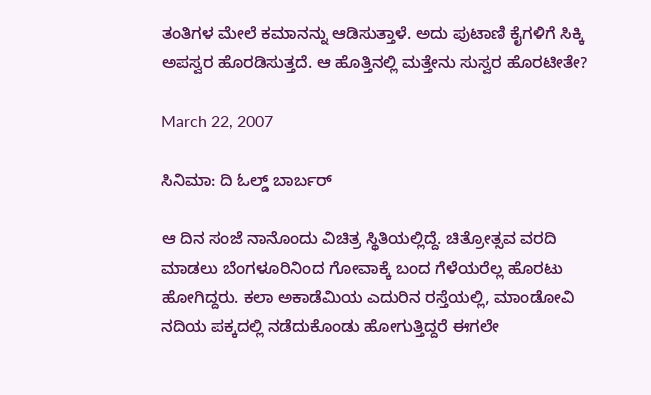ತಂತಿಗಳ ಮೇಲೆ ಕಮಾನನ್ನು ಆಡಿಸುತ್ತಾಳೆ. ಅದು ಪುಟಾಣಿ ಕೈಗಳಿಗೆ ಸಿಕ್ಕಿ ಅಪಸ್ವರ ಹೊರಡಿಸುತ್ತದೆ. ಆ ಹೊತ್ತಿನಲ್ಲಿ ಮತ್ತೇನು ಸುಸ್ವರ ಹೊರಟೀತೇ?

March 22, 2007

ಸಿನಿಮಾ: ದಿ ಓಲ್ಡ್‌ ಬಾರ್ಬರ್‌

ಆ ದಿನ ಸಂಜೆ ನಾನೊಂದು ವಿಚಿತ್ರ ಸ್ಥಿತಿಯಲ್ಲಿದ್ದೆ. ಚಿತ್ರೋತ್ಸವ ವರದಿ ಮಾಡಲು ಬೆಂಗಳೂರಿನಿಂದ ಗೋವಾಕ್ಕೆ ಬಂದ ಗೆಳೆಯರೆಲ್ಲ ಹೊರಟು ಹೋಗಿದ್ದರು. ಕಲಾ ಅಕಾಡೆಮಿಯ ಎದುರಿನ ರಸ್ತೆಯಲ್ಲಿ, ಮಾಂಡೋವಿ ನದಿಯ ಪಕ್ಕದಲ್ಲಿ ನಡೆದುಕೊಂಡು ಹೋಗುತ್ತಿದ್ದರೆ ಈಗಲೇ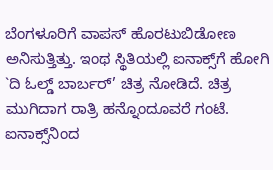ಬೆಂಗಳೂರಿಗೆ ವಾಪಸ್‌ ಹೊರಟುಬಿಡೋಣ ಅನಿಸುತ್ತಿತ್ತು. ಇಂಥ ಸ್ಥಿತಿಯಲ್ಲಿ ಐನಾಕ್ಸ್‌ಗೆ ಹೋಗಿ `ದಿ ಓಲ್ಡ್‌ ಬಾರ್ಬರ್‌’ ಚಿತ್ರ ನೋಡಿದೆ. ಚಿತ್ರ ಮುಗಿದಾಗ ರಾತ್ರಿ ಹನ್ನೊಂದೂವರೆ ಗಂಟೆ. ಐನಾಕ್ಸ್‌ನಿಂದ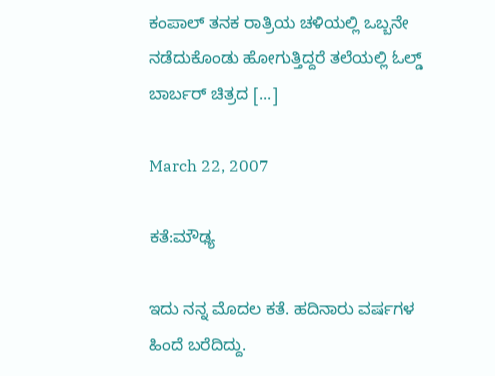ಕಂಪಾಲ್‌ ತನಕ ರಾತ್ರಿಯ ಚಳಿಯಲ್ಲಿ ಒಬ್ಬನೇ ನಡೆದುಕೊಂಡು ಹೋಗುತ್ತಿದ್ದರೆ ತಲೆಯಲ್ಲಿ ಓಲ್ಡ್‌ ಬಾರ್ಬರ್‌ ಚಿತ್ರದ [...]

March 22, 2007

ಕತೆ:ಮೌಢ್ಯ

ಇದು ನನ್ನ ಮೊದಲ ಕತೆ. ಹದಿನಾರು ವರ್ಷಗಳ ಹಿಂದೆ ಬರೆದಿದ್ದು.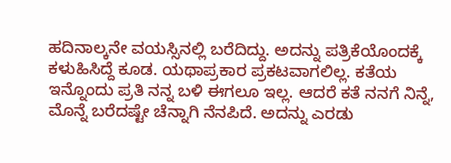ಹದಿನಾಲ್ಕನೇ ವಯಸ್ಸಿನಲ್ಲಿ ಬರೆದಿದ್ದು. ಅದನ್ನು ಪತ್ರಿಕೆಯೊಂದಕ್ಕೆ ಕಳುಹಿಸಿದ್ದೆ ಕೂಡ. ಯಥಾಪ್ರಕಾರ ಪ್ರಕಟವಾಗಲಿಲ್ಲ. ಕತೆಯ ಇನ್ನೊಂದು ಪ್ರತಿ ನನ್ನ ಬಳಿ ಈಗಲೂ ಇಲ್ಲ. ಆದರೆ ಕತೆ ನನಗೆ ನಿನ್ನೆ, ಮೊನ್ನೆ ಬರೆದಷ್ಟೇ ಚೆನ್ನಾಗಿ ನೆನಪಿದೆ. ಅದನ್ನು ಎರಡು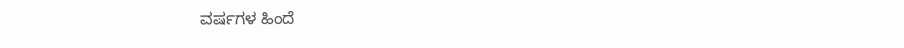ವರ್ಷಗಳ ಹಿಂದೆ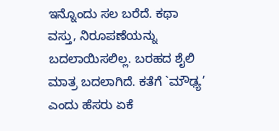ಇನ್ನೊಂದು ಸಲ ಬರೆದೆ. ಕಥಾ ವಸ್ತು, ನಿರೂಪಣೆಯನ್ನು ಬದಲಾಯಿಸಲಿಲ್ಲ. ಬರಹದ ಶೈಲಿ ಮಾತ್ರ ಬದಲಾಗಿದೆ. ಕತೆಗೆ `ಮೌಢ್ಯ’ ಎಂದು ಹೆಸರು ಏಕೆ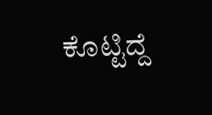ಕೊಟ್ಟಿದ್ದೆ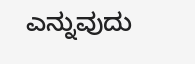ಎನ್ನುವುದು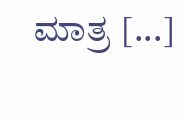ಮಾತ್ರ [...]